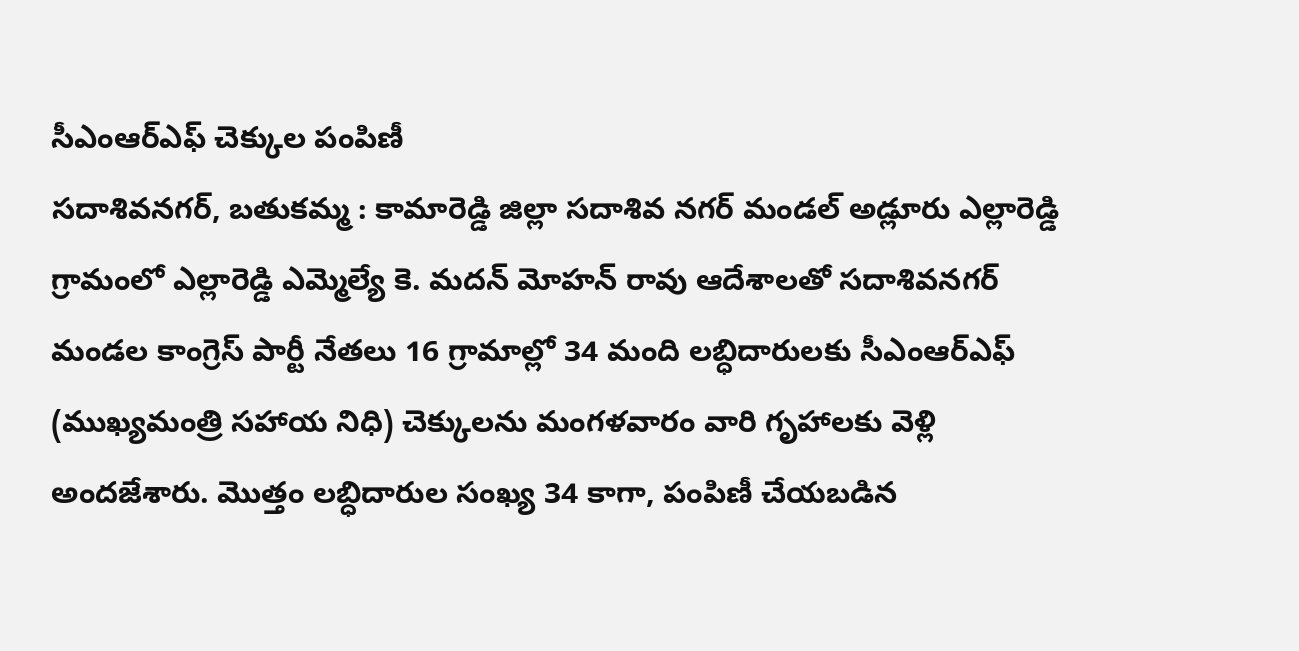సీఎంఆర్ఎఫ్ చెక్కుల పంపిణీ
సదాశివనగర్, బతుకమ్మ : కామారెడ్డి జిల్లా సదాశివ నగర్ మండల్ అడ్లూరు ఎల్లారెడ్డి గ్రామంలో ఎల్లారెడ్డి ఎమ్మెల్యే కె. మదన్ మోహన్ రావు ఆదేశాలతో సదాశివనగర్ మండల కాంగ్రెస్ పార్టీ నేతలు 16 గ్రామాల్లో 34 మంది లబ్ధిదారులకు సీఎంఆర్ఎఫ్ (ముఖ్యమంత్రి సహాయ నిధి) చెక్కులను మంగళవారం వారి గృహాలకు వెళ్లి అందజేశారు. మొత్తం లబ్ధిదారుల సంఖ్య 34 కాగా, పంపిణీ చేయబడిన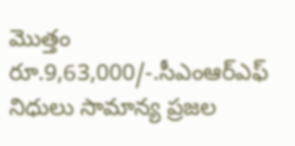మొత్తం రూ.9,63,000/-.సీఎంఆర్ఎఫ్ నిధులు సామాన్య ప్రజల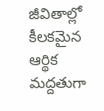జీవితాల్లో కీలకమైన ఆర్థిక మద్దతుగా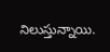నిలుస్తున్నాయి.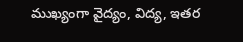ముఖ్యంగా వైద్యం, విద్య, ఇతర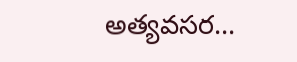అత్యవసర...